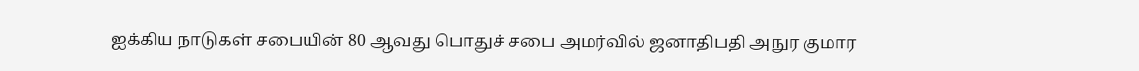ஐக்கிய நாடுகள் சபையின் 80 ஆவது பொதுச் சபை அமர்வில் ஜனாதிபதி அநுர குமார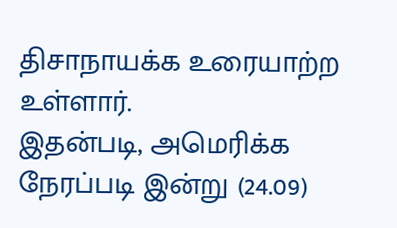திசாநாயக்க உரையாற்ற உள்ளார்.
இதன்படி, அமெரிக்க நேரப்படி இன்று (24.09)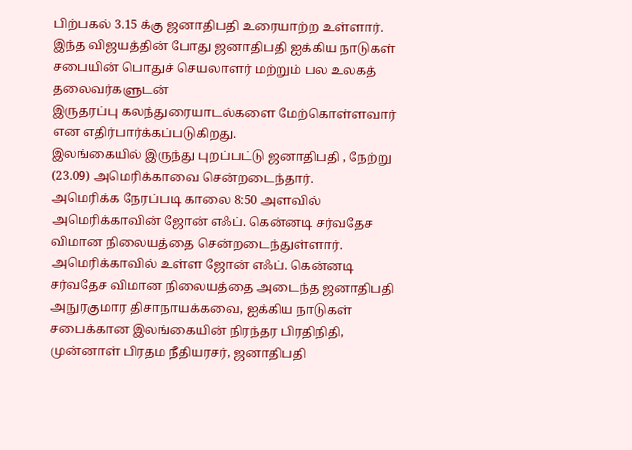பிற்பகல் 3.15 க்கு ஜனாதிபதி உரையாற்ற உள்ளார்.
இந்த விஜயத்தின் போது ஜனாதிபதி ஐக்கிய நாடுகள் சபையின் பொதுச் செயலாளர் மற்றும் பல உலகத் தலைவர்களுடன்
இருதரப்பு கலந்துரையாடல்களை மேற்கொள்ளவார் என எதிர்பார்க்கப்படுகிறது.
இலங்கையில் இருந்து புறப்பட்டு ஜனாதிபதி , நேற்று (23.09) அமெரிக்காவை சென்றடைந்தார்.
அமெரிக்க நேரப்படி காலை 8:50 அளவில் அமெரிக்காவின் ஜோன் எஃப். கென்னடி சர்வதேச விமான நிலையத்தை சென்றடைந்துள்ளார்.
அமெரிக்காவில் உள்ள ஜோன் எஃப். கென்னடி சர்வதேச விமான நிலையத்தை அடைந்த ஜனாதிபதி அநுரகுமார திசாநாயக்கவை, ஐக்கிய நாடுகள் சபைக்கான இலங்கையின் நிரந்தர பிரதிநிதி, முன்னாள் பிரதம நீதியரசர், ஜனாதிபதி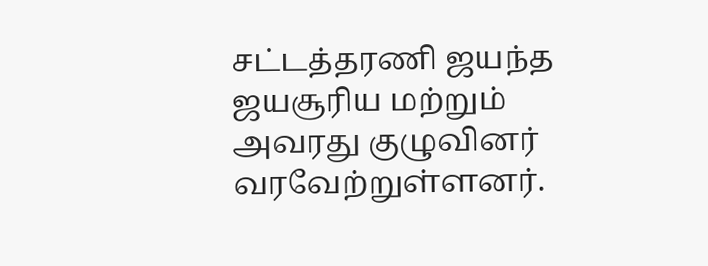சட்டத்தரணி ஜயந்த ஜயசூரிய மற்றும் அவரது குழுவினர் வரவேற்றுள்ளனர்.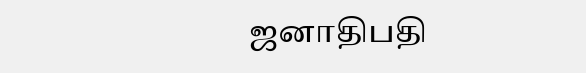ஜனாதிபதி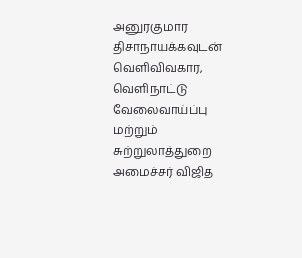அனுரகுமார திசாநாயக்கவுடன் வெளிவிவகார, வெளிநாட்டு வேலைவாய்ப்பு மற்றும் சுற்றுலாத்துறை அமைச்சர் விஜித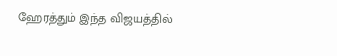ஹேரத்தும் இந்த விஜயத்தில்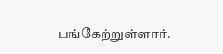பங்கேற்றுள்ளார்.